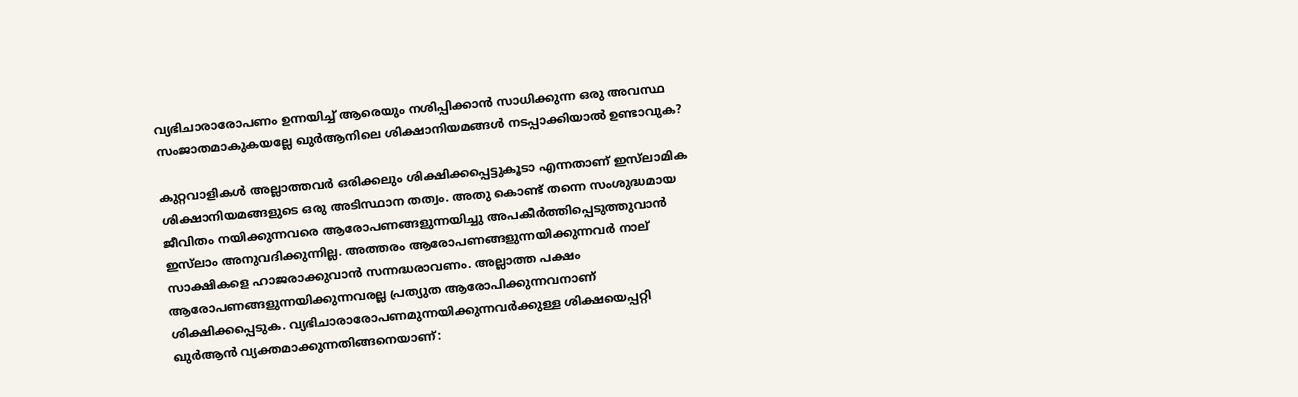വ്യഭിചാരാരോപണം ഉന്നയിച്ച് ആരെയും നശിപ്പിക്കാൻ സാധിക്കുന്ന ഒരു അവസ്ഥ സംജാതമാകുകയല്ലേ ഖുർആനിലെ ശിക്ഷാനിയമങ്ങൾ നടപ്പാക്കിയാൽ ഉണ്ടാവുക?

കുറ്റവാളികൾ അല്ലാത്തവർ ഒരിക്കലും ശിക്ഷിക്കപ്പെട്ടുകൂടാ എന്നതാണ് ഇസ്‌ലാമിക ശിക്ഷാനിയമങ്ങളുടെ ഒരു അടിസ്ഥാന തത്വം. അതു കൊണ്ട് തന്നെ സംശുദ്ധമായ ജീവിതം നയിക്കുന്നവരെ ആരോപണങ്ങളുന്നയിച്ചു അപകീർത്തിപ്പെടുത്തുവാൻ ഇസ്‌ലാം അനുവദിക്കുന്നില്ല. അത്തരം ആരോപണങ്ങളുന്നയിക്കുന്നവർ നാല് സാക്ഷികളെ ഹാജരാക്കുവാൻ സന്നദ്ധരാവണം. അല്ലാത്ത പക്ഷം ആരോപണങ്ങളുന്നയിക്കുന്നവരല്ല പ്രത്യുത ആരോപിക്കുന്നവനാണ് ശിക്ഷിക്കപ്പെടുക. വ്യഭിചാരാരോപണമുന്നയിക്കുന്നവർക്കുള്ള ശിക്ഷയെപ്പറ്റി ഖുർആൻ വ്യക്തമാക്കുന്നതിങ്ങനെയാണ്: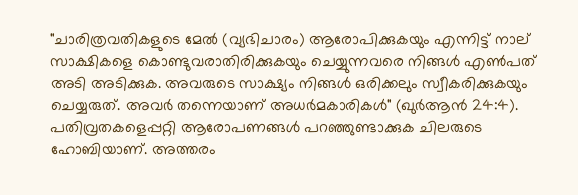"ചാരിത്രവതികളുടെ മേൽ (വ്യഭിചാരം) ആരോപിക്കുകയും എന്നിട്ട് നാല് സാക്ഷികളെ കൊണ്ടുവരാതിരിക്കുകയും ചെയ്യുന്നവരെ നിങ്ങൾ എൺപത് അടി അടിക്കുക. അവരുടെ സാക്ഷ്യം നിങ്ങൾ ഒരിക്കലും സ്വീകരിക്കുകയും ചെയ്യരുത്. അവർ തന്നെയാണ് അധർമകാരികൾ" (ഖുർആൻ 24:4).
പതിവ്രതകളെപ്പറ്റി ആരോപണങ്ങൾ പറഞ്ഞുണ്ടാക്കുക ചിലരുടെ ഹോബിയാണ്. അത്തരം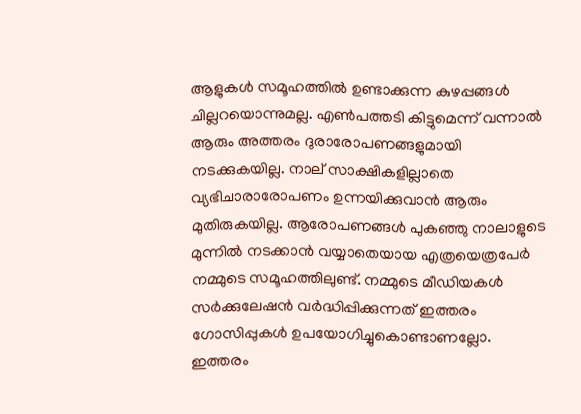ആളുകൾ സമൂഹത്തിൽ ഉണ്ടാക്കുന്ന കുഴപ്പങ്ങൾ ചില്ലറയൊന്നുമല്ല. എൺപത്തടി കിട്ടുമെന്ന് വന്നാൽ ആരും അത്തരം ദുരാരോപണങ്ങളുമായി നടക്കുകയില്ല. നാല് സാക്ഷികളില്ലാതെ വ്യഭിചാരാരോപണം ഉന്നയിക്കുവാൻ ആരും മുതിരുകയില്ല. ആരോപണങ്ങൾ പുകഞ്ഞു നാലാളുടെ മുന്നിൽ നടക്കാൻ വയ്യാതെയായ എത്രയെത്രപേർ നമ്മുടെ സമൂഹത്തിലുണ്ട്. നമ്മുടെ മീഡിയകൾ സർക്കുലേഷൻ വർദ്ധിപ്പിക്കുന്നത് ഇത്തരം ഗോസിപ്പുകൾ ഉപയോഗിച്ചുകൊണ്ടാണല്ലോ. ഇത്തരം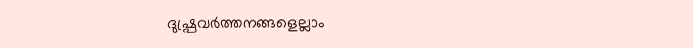ദുഷ്പ്രവർത്തനങ്ങളെല്ലാം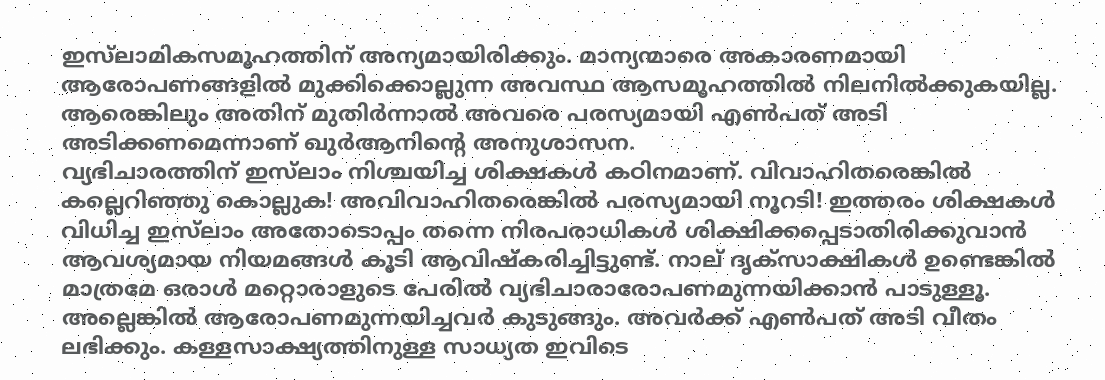ഇസ്‌ലാമികസമൂഹത്തിന് അന്യമായിരിക്കും. മാന്യന്മാരെ അകാരണമായി ആരോപണങ്ങളിൽ മുക്കിക്കൊല്ലുന്ന അവസ്ഥ ആസമൂഹത്തിൽ നിലനിൽക്കുകയില്ല. ആരെങ്കിലും അതിന് മുതിർന്നാൽ അവരെ പരസ്യമായി എൺപത് അടി അടിക്കണമെന്നാണ് ഖുർആനിന്റെ അനുശാസന.
വ്യഭിചാരത്തിന് ഇസ്‌ലാം നിശ്ചയിച്ച ശിക്ഷകൾ കഠിനമാണ്. വിവാഹിതരെങ്കിൽ കല്ലെറിഞ്ഞു കൊല്ലുക! അവിവാഹിതരെങ്കിൽ പരസ്യമായി നൂറടി! ഇത്തരം ശിക്ഷകൾ വിധിച്ച ഇസ്‌ലാം അതോടൊപ്പം തന്നെ നിരപരാധികൾ ശിക്ഷിക്കപ്പെടാതിരിക്കുവാൻ ആവശ്യമായ നിയമങ്ങൾ കൂടി ആവിഷ്‌കരിച്ചിട്ടുണ്ട്. നാല് ദൃക്‌സാക്ഷികൾ ഉണ്ടെങ്കിൽ മാത്രമേ ഒരാൾ മറ്റൊരാളുടെ പേരിൽ വ്യഭിചാരാരോപണമുന്നയിക്കാൻ പാടുള്ളൂ. അല്ലെങ്കിൽ ആരോപണമുന്നയിച്ചവർ കുടുങ്ങും. അവർക്ക് എൺപത് അടി വീതം ലഭിക്കും. കള്ളസാക്ഷ്യത്തിനുള്ള സാധ്യത ഇവിടെ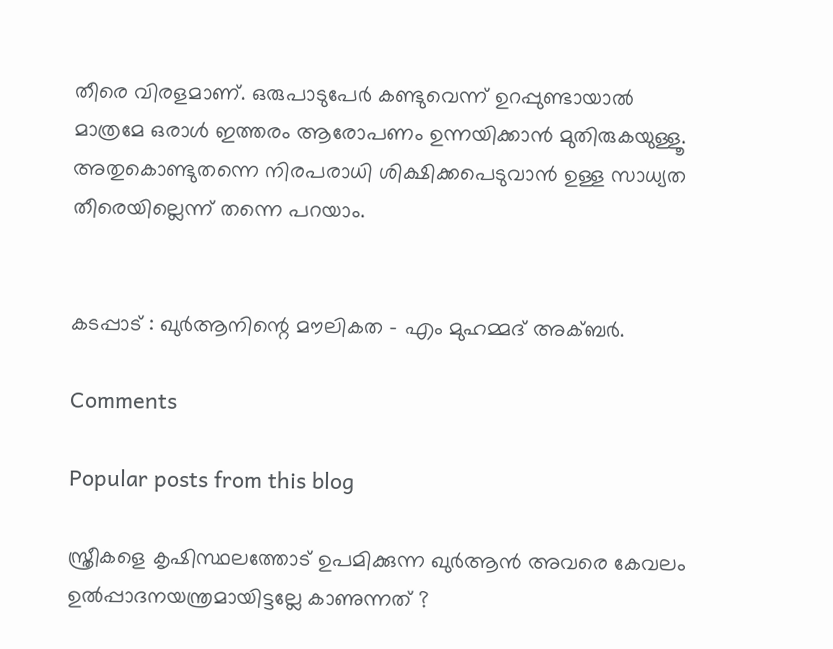തീരെ വിരളമാണ്. ഒരുപാടുപേർ കണ്ടുവെന്ന് ഉറപ്പുണ്ടായാൽ മാത്രമേ ഒരാൾ ഇത്തരം ആരോപണം ഉന്നയിക്കാൻ മുതിരുകയുള്ളൂ. അതുകൊണ്ടുതന്നെ നിരപരാധി ശിക്ഷിക്കപെടുവാൻ ഉള്ള സാധ്യത തീരെയില്ലെന്ന് തന്നെ പറയാം.


കടപ്പാട് : ഖുർആനിന്റെ മൗലികത - എം മുഹമ്മദ് അക്ബർ.

Comments

Popular posts from this blog

സ്ത്രീകളെ കൃഷിസ്ഥലത്തോട് ഉപമിക്കുന്ന ഖുർആൻ അവരെ കേവലം ഉൽപ്പാദനയന്ത്രമായിട്ടല്ലേ കാണുന്നത് ?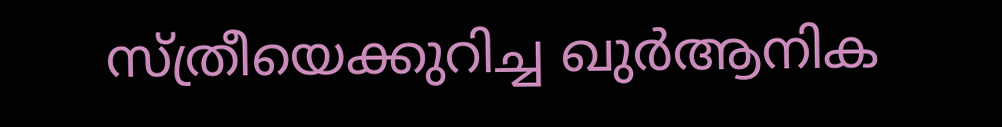സ്ത്രീയെക്കുറിച്ച ഖുർആനിക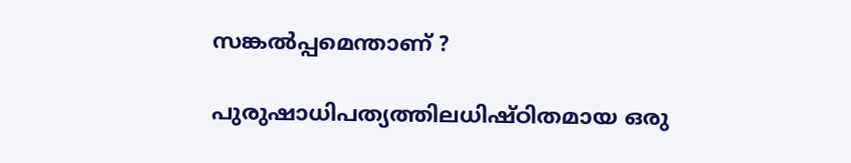സങ്കൽപ്പമെന്താണ് ?

പുരുഷാധിപത്യത്തിലധിഷ്ഠിതമായ ഒരു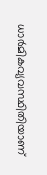ധാർമികവ്യവസ്ഥിതിയാണ്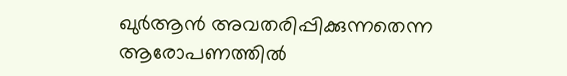ഖുർആൻ അവതരിപ്പിക്കുന്നതെന്ന ആരോപണത്തിൽ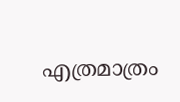എത്രമാത്രം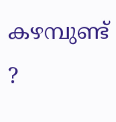കഴമ്പുണ്ട് ?